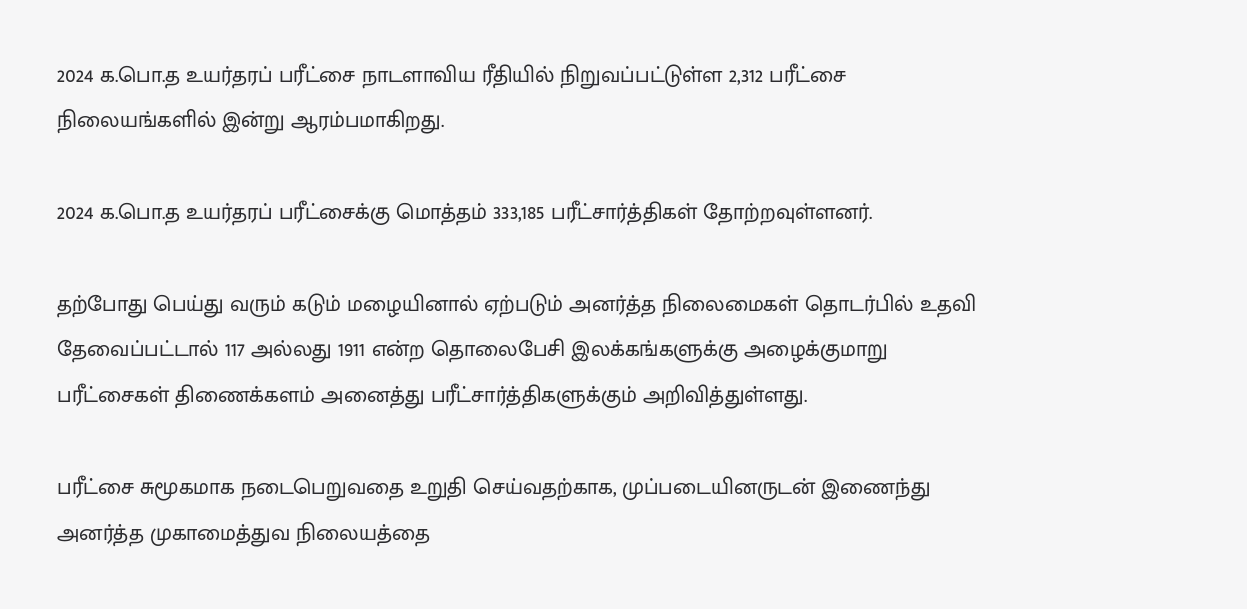2024 க.பொ.த உயர்தரப் பரீட்சை நாடளாவிய ரீதியில் நிறுவப்பட்டுள்ள 2,312 பரீட்சை நிலையங்களில் இன்று ஆரம்பமாகிறது.

2024 க.பொ.த உயர்தரப் பரீட்சைக்கு மொத்தம் 333,185 பரீட்சார்த்திகள் தோற்றவுள்ளனர்.

தற்போது பெய்து வரும் கடும் மழையினால் ஏற்படும் அனர்த்த நிலைமைகள் தொடர்பில் உதவி தேவைப்பட்டால் 117 அல்லது 1911 என்ற தொலைபேசி இலக்கங்களுக்கு அழைக்குமாறு பரீட்சைகள் திணைக்களம் அனைத்து பரீட்சார்த்திகளுக்கும் அறிவித்துள்ளது.

பரீட்சை சுமூகமாக நடைபெறுவதை உறுதி செய்வதற்காக, முப்படையினருடன் இணைந்து அனர்த்த முகாமைத்துவ நிலையத்தை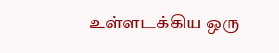உள்ளடக்கிய ஒரு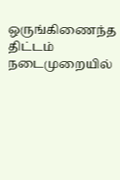ஒருங்கிணைந்த திட்டம் நடைமுறையில்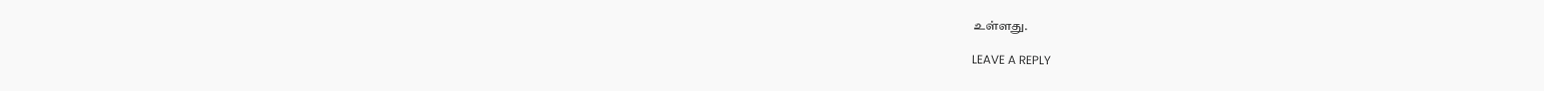உள்ளது.

LEAVE A REPLY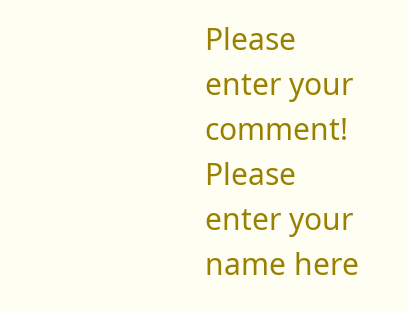Please enter your comment!
Please enter your name here